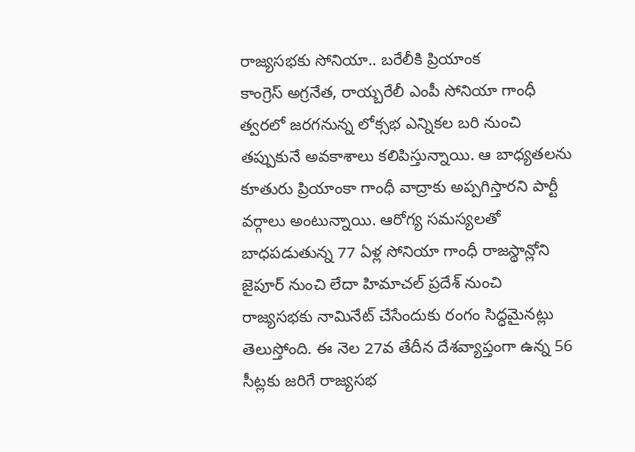రాజ్యసభకు సోనియా.. బరేలీకి ప్రియాంక
కాంగ్రెస్ అగ్రనేత, రాయ్బరేలీ ఎంపీ సోనియా గాంధీ త్వరలో జరగనున్న లోక్సభ ఎన్నికల బరి నుంచి తప్పుకునే అవకాశాలు కలిపిస్తున్నాయి. ఆ బాధ్యతలను కూతురు ప్రియాంకా గాంధీ వాద్రాకు అప్పగిస్తారని పార్టీ వర్గాలు అంటున్నాయి. ఆరోగ్య సమస్యలతో బాధపడుతున్న 77 ఏళ్ల సోనియా గాంధీ రాజస్థాన్లోని జైపూర్ నుంచి లేదా హిమాచల్ ప్రదేశ్ నుంచి రాజ్యసభకు నామినేట్ చేసేందుకు రంగం సిద్ధమైనట్లు తెలుస్తోంది. ఈ నెల 27వ తేదీన దేశవ్యాప్తంగా ఉన్న 56 సీట్లకు జరిగే రాజ్యసభ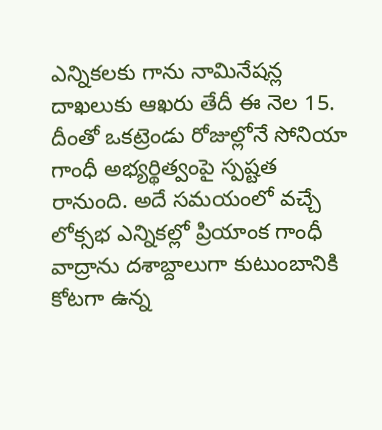ఎన్నికలకు గాను నామినేషన్ల దాఖలుకు ఆఖరు తేదీ ఈ నెల 15. దీంతో ఒకట్రెండు రోజుల్లోనే సోనియా గాంధీ అభ్యర్థిత్వంపై స్పష్టత రానుంది. అదే సమయంలో వచ్చే లోక్సభ ఎన్నికల్లో ప్రియాంక గాంధీ వాద్రాను దశాబ్దాలుగా కుటుంబానికి కోటగా ఉన్న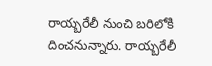రాయ్బరేలీ నుంచి బరిలోకి దించనున్నారు. రాయ్బరేలీ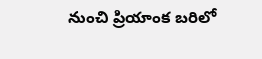నుంచి ప్రియాంక బరిలో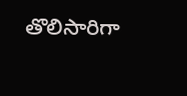తొలిసారిగా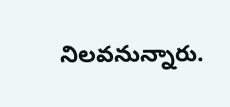నిలవనున్నారు.